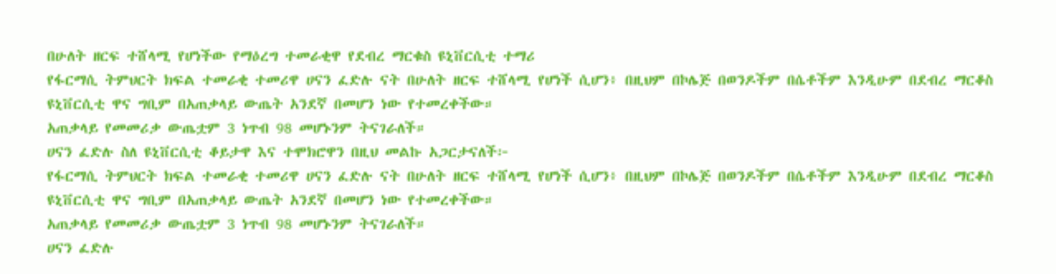በሁለት ዘርፍ ተሸላሚ የሆነችው የማዕረግ ተመራቂዋ የደብረ ማርቁስ ዩኒቨርሲቲ ተማሪ
የፋርማሲ ትምህርት ክፍል ተመራቂ ተመሪዋ ሀናን ፈድሉ ናት በሁለት ዘርፍ ተሸላሚ የሆነች ሲሆን፥ በዚህም በኮሌጅ በወንዶችም በሴቶችም እንዲሁም በደብረ ማርቆስ ዩኒቨርሲቲ ዋና ግቢም በአጠቃላይ ውጤት አንደኛ በመሆን ነው የተመረቀችው።
አጠቃላይ የመመሪቃ ውጤቷም 3 ነጥብ 98 መሆኑንም ትናገራለች።
ሀናን ፈድሉ ስለ ዩኒቨርሲቲ ቆይታዋ እና ተሞክሮዋን በዚህ መልኩ አጋርታናለች፦
የፋርማሲ ትምህርት ክፍል ተመራቂ ተመሪዋ ሀናን ፈድሉ ናት በሁለት ዘርፍ ተሸላሚ የሆነች ሲሆን፥ በዚህም በኮሌጅ በወንዶችም በሴቶችም እንዲሁም በደብረ ማርቆስ ዩኒቨርሲቲ ዋና ግቢም በአጠቃላይ ውጤት አንደኛ በመሆን ነው የተመረቀችው።
አጠቃላይ የመመሪቃ ውጤቷም 3 ነጥብ 98 መሆኑንም ትናገራለች።
ሀናን ፈድሉ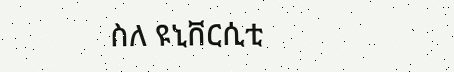ስለ ዩኒቨርሲቲ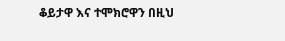ቆይታዋ እና ተሞክሮዋን በዚህ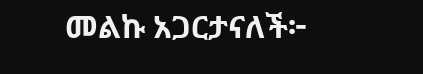መልኩ አጋርታናለች፦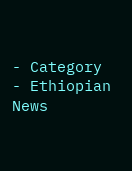- Category
- Ethiopian News